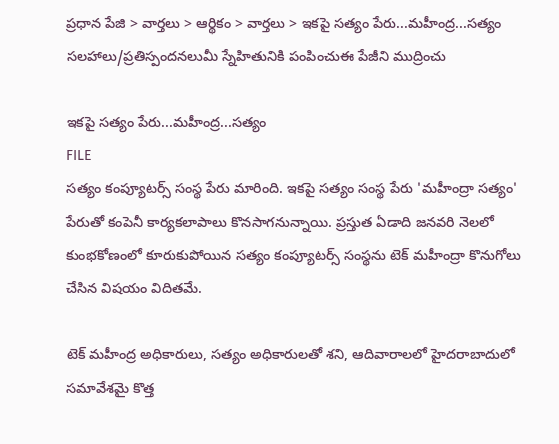ప్రధాన పేజి > వార్తలు > ఆర్థికం > వార్తలు > ఇకపై సత్యం పేరు...మహీంద్ర...సత్యం
సలహాలు/ప్రతిస్పందనలుమీ స్నేహితునికి పంపించుఈ పేజీని ముద్రించు

ఇకపై సత్యం పేరు...మహీంద్ర...సత్యం
FILE
సత్యం కంప్యూటర్స్ సంస్థ పేరు మారింది. ఇకపై సత్యం సంస్థ పేరు 'మహీంద్రా సత్యం' పేరుతో కంపెనీ కార్యకలాపాలు కొనసాగనున్నాయి. ప్రస్తుత ఏడాది జనవరి నెలలో కుంభకోణంలో కూరుకుపోయిన సత్యం కంప్యూటర్స్ సంస్థను టెక్ మహీంద్రా కొనుగోలు చేసిన విషయం విదితమే.

టెక్ మహీంద్ర అధికారులు, సత్యం అధికారులతో శని, ఆదివారాలలో హైదరాబాదులో సమావేశమై కొత్త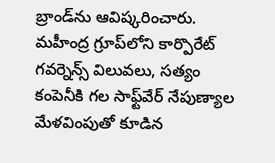బ్రాండ్‌ను ఆవిష్కరించారు. మహీంద్ర గ్రూప్‌లోని కార్పొరేట్‌ గవర్నెన్స్‌ విలువలు, సత్యం కంపెనీకి గల సాఫ్ట్‌వేర్‌ నేపుణ్యాల మేళవింపుతో కూడిన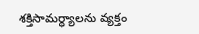శక్తిసామర్ధ్యాలను వ్యక్తం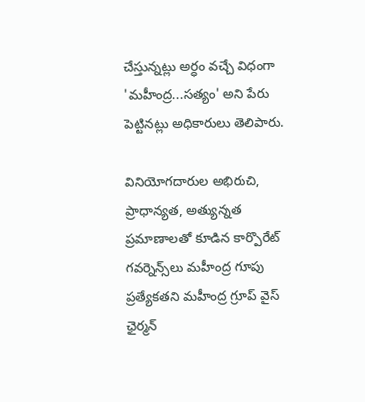చేస్తున్నట్లు అర్ధం వచ్చే విధంగా 'మహీంద్ర...సత్యం' అని పేరు పెట్టినట్లు అధికారులు తెలిపారు.

వినియోగదారుల అభిరుచి, ప్రాధాన్యత, అత్యున్నత ప్రమాణాలతో కూడిన కార్పొరేట్‌ గవర్నెన్స్‌లు మహీంద్ర గూపు ప్రత్యేకతని మహీంద్ర గ్రూప్‌ వైస్‌ ఛైర్మన్‌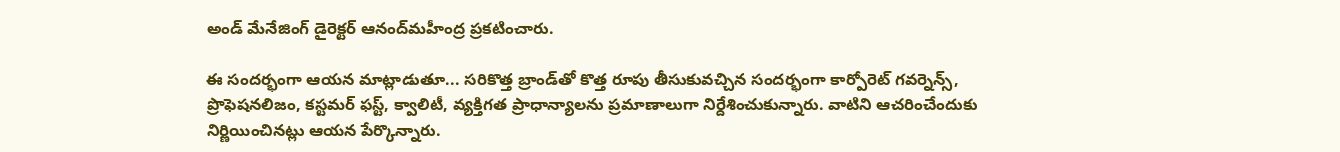అండ్‌ మేనేజింగ్‌ డైరెక్టర్‌ ఆనంద్‌మహీంద్ర ప్రకటించారు.

ఈ సందర్భంగా ఆయన మాట్లాడుతూ... సరికొత్త బ్రాండ్‌తో కొత్త రూపు తీసుకువచ్చిన సందర్భంగా కార్పోరెట్ గవర్నెన్స్, ప్రొఫెషనలిజం, కస్టమర్ ఫస్ట్, క్వాలిటీ, వ్యక్తిగత ప్రాధాన్యాలను ప్రమాణాలుగా నిర్దేశించుకున్నారు. వాటిని ఆచరించేందుకు నిర్ణియించినట్లు ఆయన పేర్కొన్నారు.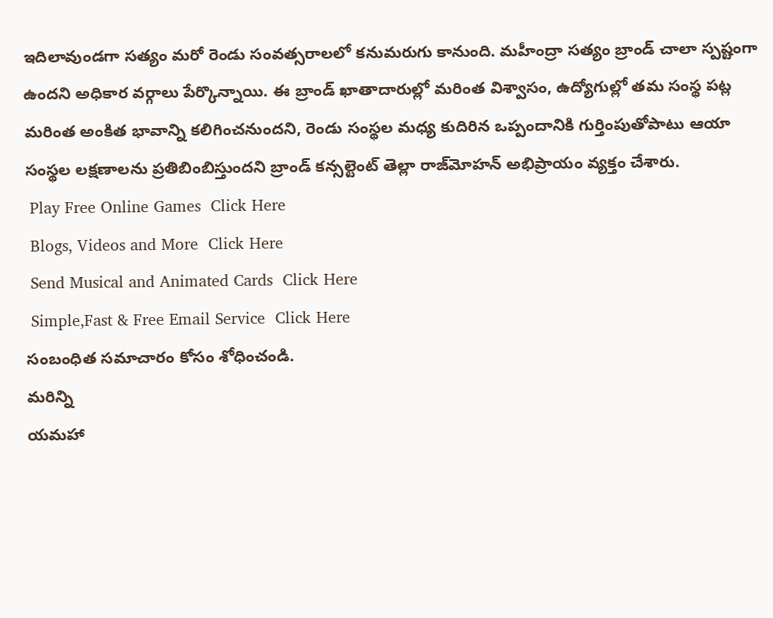ఇదిలావుండగా సత్యం మరో రెండు సంవత్సరాలలో కనుమరుగు కానుంది. మహీంద్రా సత్యం బ్రాండ్ చాలా స్పష్టంగా ఉందని అధికార వర్గాలు పేర్కొన్నాయి. ఈ బ్రాండ్ ఖాతాదారుల్లో మరింత విశ్వాసం, ఉద్యోగుల్లో తమ సంస్థ పట్ల మరింత అంకిత భావాన్ని కలిగించనుందని, రెండు సంస్థల మధ్య కుదిరిన ఒప్పందానికి గుర్తింపుతోపాటు ఆయా సంస్థల లక్షణాలను ప్రతిబింబిస్తుందని బ్రాండ్ కన్సల్టెంట్ తెల్లా రాజ్‌మోహన్ అభిప్రాయం వ్యక్తం చేశారు.
 Play Free Online Games  Click Here
 Blogs, Videos and More  Click Here
 Send Musical and Animated Cards  Click Here
 Simple,Fast & Free Email Service  Click Here
సంబంధిత సమాచారం కోసం శోధించండి.
మరిన్ని
యమహా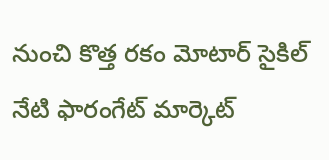నుంచి కొత్త రకం మోటార్ సైకిల్
నేటి ఫారంగేట్ మార్కెట్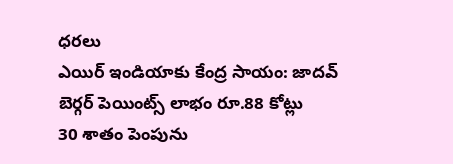ధరలు
ఎయిర్‌ ఇండియాకు కేంద్ర సాయం: జాదవ్
బెర్గర్ పెయింట్స్ లాభం రూ.88 కోట్లు
30 శాతం పెంపును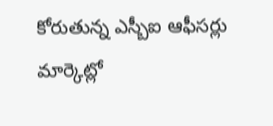కోరుతున్న ఎస్బీఐ ఆఫీసర్లు
మార్కెట్లో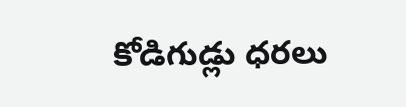కోడిగుడ్లు ధరలు